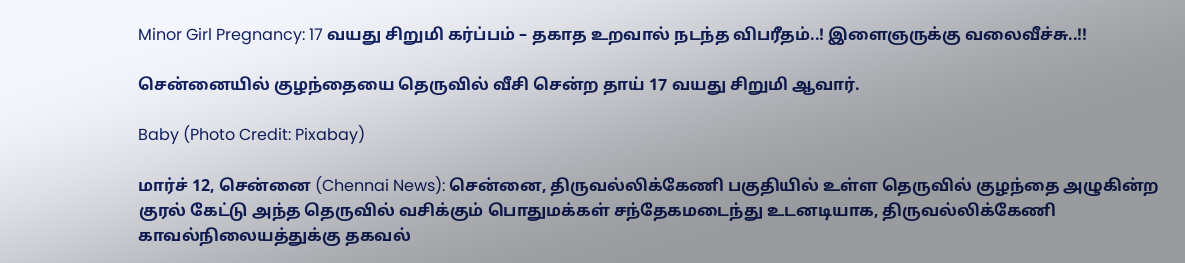Minor Girl Pregnancy: 17 வயது சிறுமி கர்ப்பம் – தகாத உறவால் நடந்த விபரீதம்..! இளைஞருக்கு வலைவீச்சு..!!

சென்னையில் குழந்தையை தெருவில் வீசி சென்ற தாய் 17 வயது சிறுமி ஆவார்.

Baby (Photo Credit: Pixabay)

மார்ச் 12, சென்னை (Chennai News): சென்னை, திருவல்லிக்கேணி பகுதியில் உள்ள தெருவில் குழந்தை அழுகின்ற குரல் கேட்டு அந்த தெருவில் வசிக்கும் பொதுமக்கள் சந்தேகமடைந்து உடனடியாக, திருவல்லிக்கேணி காவல்நிலையத்துக்கு தகவல்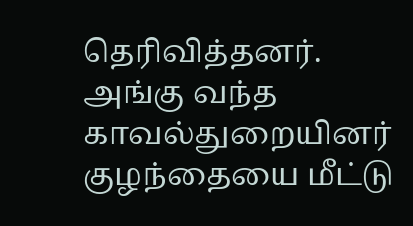தெரிவித்தனர். அங்கு வந்த காவல்துறையினர் குழந்தையை மீட்டு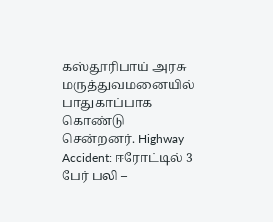கஸ்தூரிபாய் அரசு மருத்துவமனையில் பாதுகாப்பாக கொண்டு சென்றனர். Highway Accident: ஈரோட்டில் 3 பேர் பலி –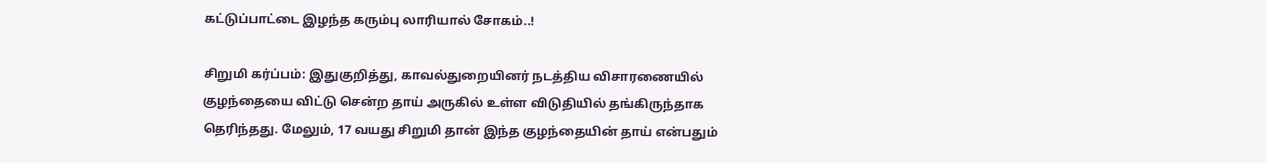கட்டுப்பாட்டை இழந்த கரும்பு லாரியால் சோகம்..!

சிறுமி கர்ப்பம்: இதுகுறித்து, காவல்துறையினர் நடத்திய விசாரணையில் குழந்தையை விட்டு சென்ற தாய் அருகில் உள்ள விடுதியில் தங்கிருந்தாக தெரிந்தது. மேலும், 17 வயது சிறுமி தான் இந்த குழந்தையின் தாய் என்பதும்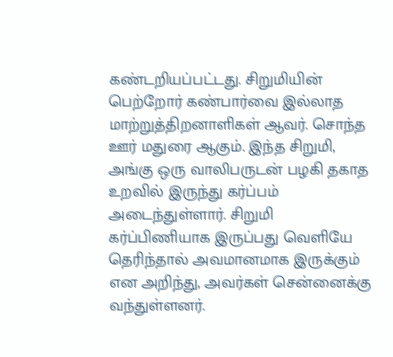கண்டறியப்பட்டது. சிறுமியின் பெற்றோர் கண்பார்வை இல்லாத மாற்றுத்திறனாளிகள் ஆவர். சொந்த ஊர் மதுரை ஆகும். இந்த சிறுமி, அங்கு ஒரு வாலிபருடன் பழகி தகாத உறவில் இருந்து கர்ப்பம் அடைந்துள்ளார். சிறுமி கர்ப்பிணியாக இருப்பது வெளியே தெரிந்தால் அவமானமாக இருக்கும் என அறிந்து, அவர்கள் சென்னைக்கு வந்துள்ளனர்.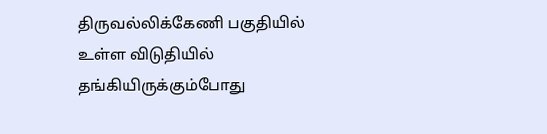திருவல்லிக்கேணி பகுதியில் உள்ள விடுதியில் தங்கியிருக்கும்போது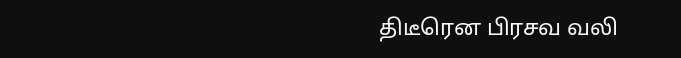திடீரென பிரசவ வலி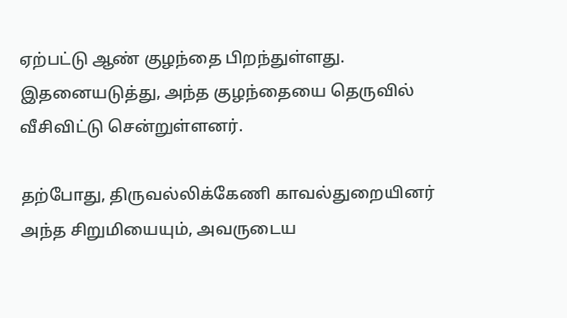ஏற்பட்டு ஆண் குழந்தை பிறந்துள்ளது. இதனையடுத்து, அந்த குழந்தையை தெருவில் வீசிவிட்டு சென்றுள்ளனர்.

தற்போது, திருவல்லிக்கேணி காவல்துறையினர் அந்த சிறுமியையும், அவருடைய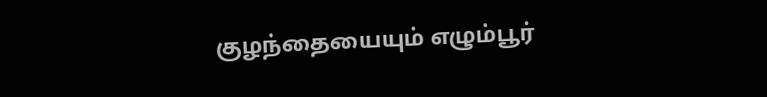குழந்தையையும் எழும்பூர்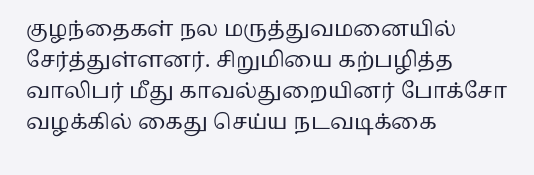குழந்தைகள் நல மருத்துவமனையில் சேர்த்துள்ளனர். சிறுமியை கற்பழித்த வாலிபர் மீது காவல்துறையினர் போக்சோ வழக்கில் கைது செய்ய நடவடிக்கை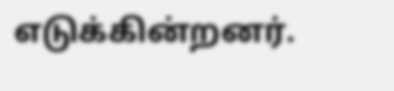எடுக்கின்றனர்.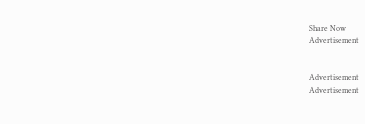Share Now
Advertisement


Advertisement
Advertisement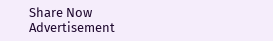Share Now
Advertisement